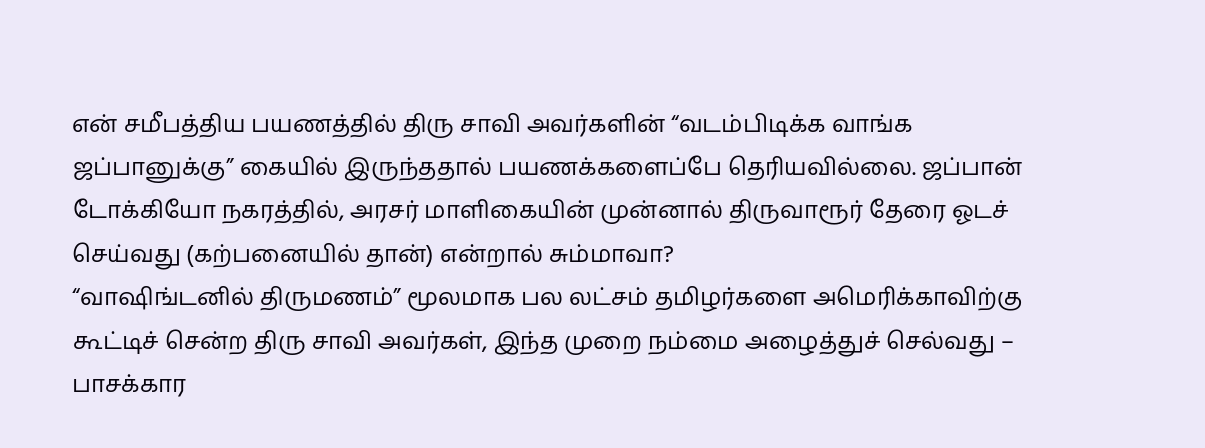என் சமீபத்திய பயணத்தில் திரு சாவி அவர்களின் “வடம்பிடிக்க வாங்க ஜப்பானுக்கு” கையில் இருந்ததால் பயணக்களைப்பே தெரியவில்லை. ஜப்பான் டோக்கியோ நகரத்தில், அரசர் மாளிகையின் முன்னால் திருவாரூர் தேரை ஓடச் செய்வது (கற்பனையில் தான்) என்றால் சும்மாவா?
“வாஷிங்டனில் திருமணம்” மூலமாக பல லட்சம் தமிழர்களை அமெரிக்காவிற்கு கூட்டிச் சென்ற திரு சாவி அவர்கள், இந்த முறை நம்மை அழைத்துச் செல்வது – பாசக்கார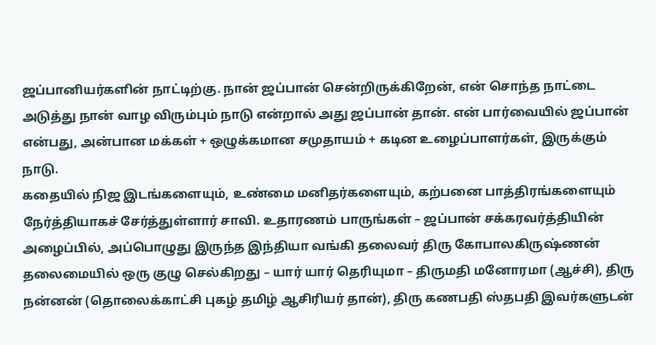ஜப்பானியர்களின் நாட்டிற்கு. நான் ஜப்பான் சென்றிருக்கிறேன், என் சொந்த நாட்டை அடுத்து நான் வாழ விரும்பும் நாடு என்றால் அது ஜப்பான் தான். என் பார்வையில் ஜப்பான் என்பது, அன்பான மக்கள் + ஒழுக்கமான சமுதாயம் + கடின உழைப்பாளர்கள், இருக்கும் நாடு.
கதையில் நிஜ இடங்களையும், உண்மை மனிதர்களையும், கற்பனை பாத்திரங்களையும் நேர்த்தியாகச் சேர்த்துள்ளார் சாவி. உதாரணம் பாருங்கள் – ஜப்பான் சக்கரவர்த்தியின் அழைப்பில், அப்பொழுது இருந்த இந்தியா வங்கி தலைவர் திரு கோபாலகிருஷ்ணன் தலைமையில் ஒரு குழு செல்கிறது – யார் யார் தெரியுமா – திருமதி மனோரமா (ஆச்சி), திரு நன்னன் (தொலைக்காட்சி புகழ் தமிழ் ஆசிரியர் தான்), திரு கணபதி ஸ்தபதி இவர்களுடன்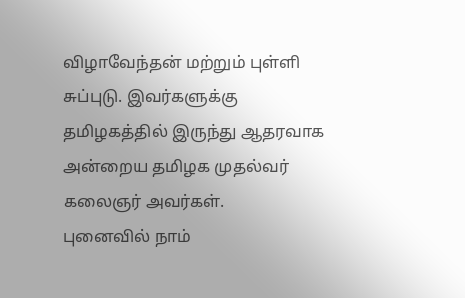விழாவேந்தன் மற்றும் புள்ளி சுப்புடு. இவர்களுக்கு தமிழகத்தில் இருந்து ஆதரவாக அன்றைய தமிழக முதல்வர் கலைஞர் அவர்கள்.
புனைவில் நாம்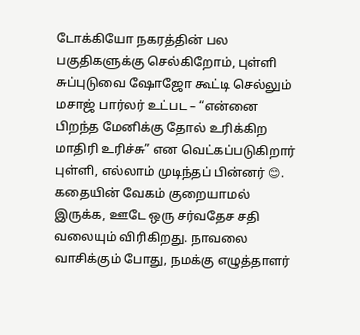டோக்கியோ நகரத்தின் பல பகுதிகளுக்கு செல்கிறோம், புள்ளி சுப்புடுவை ஷோஜோ கூட்டி செல்லும் மசாஜ் பார்லர் உட்பட – “என்னை பிறந்த மேனிக்கு தோல் உரிக்கிற மாதிரி உரிச்சு” என வெட்கப்படுகிறார் புள்ளி, எல்லாம் முடிந்தப் பின்னர் 😊. கதையின் வேகம் குறையாமல் இருக்க, ஊடே ஒரு சர்வதேச சதி வலையும் விரிகிறது. நாவலை வாசிக்கும் போது, நமக்கு எழுத்தாளர்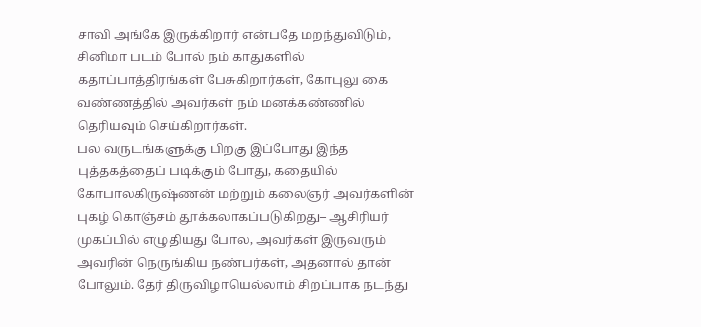சாவி அங்கே இருக்கிறார் என்பதே மறந்துவிடும், சினிமா படம் போல் நம் காதுகளில் கதாப்பாத்திரங்கள் பேசுகிறார்கள், கோபுலு கை வண்ணத்தில் அவர்கள் நம் மனக்கண்ணில் தெரியவும் செய்கிறார்கள்.
பல வருடங்களுக்கு பிறகு இப்போது இந்த புத்தகத்தைப் படிக்கும் போது, கதையில் கோபாலகிருஷ்ணன் மற்றும் கலைஞர் அவர்களின் புகழ் கொஞ்சம் தூக்கலாகப்படுகிறது– ஆசிரியர் முகப்பில் எழுதியது போல, அவர்கள் இருவரும் அவரின் நெருங்கிய நண்பர்கள், அதனால் தான் போலும். தேர் திருவிழாயெல்லாம் சிறப்பாக நடந்து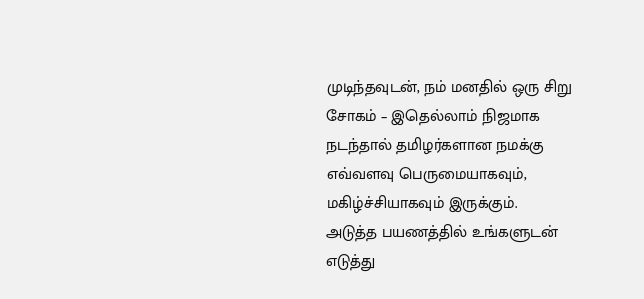முடிந்தவுடன், நம் மனதில் ஒரு சிறு சோகம் – இதெல்லாம் நிஜமாக நடந்தால் தமிழர்களான நமக்கு எவ்வளவு பெருமையாகவும், மகிழ்ச்சியாகவும் இருக்கும்.
அடுத்த பயணத்தில் உங்களுடன் எடுத்து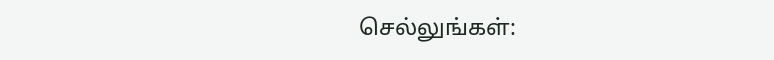செல்லுங்கள்: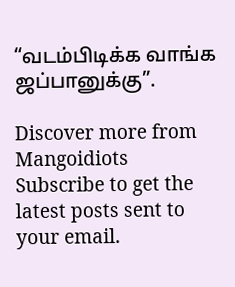“வடம்பிடிக்க வாங்க ஜப்பானுக்கு”.

Discover more from Mangoidiots
Subscribe to get the latest posts sent to your email.